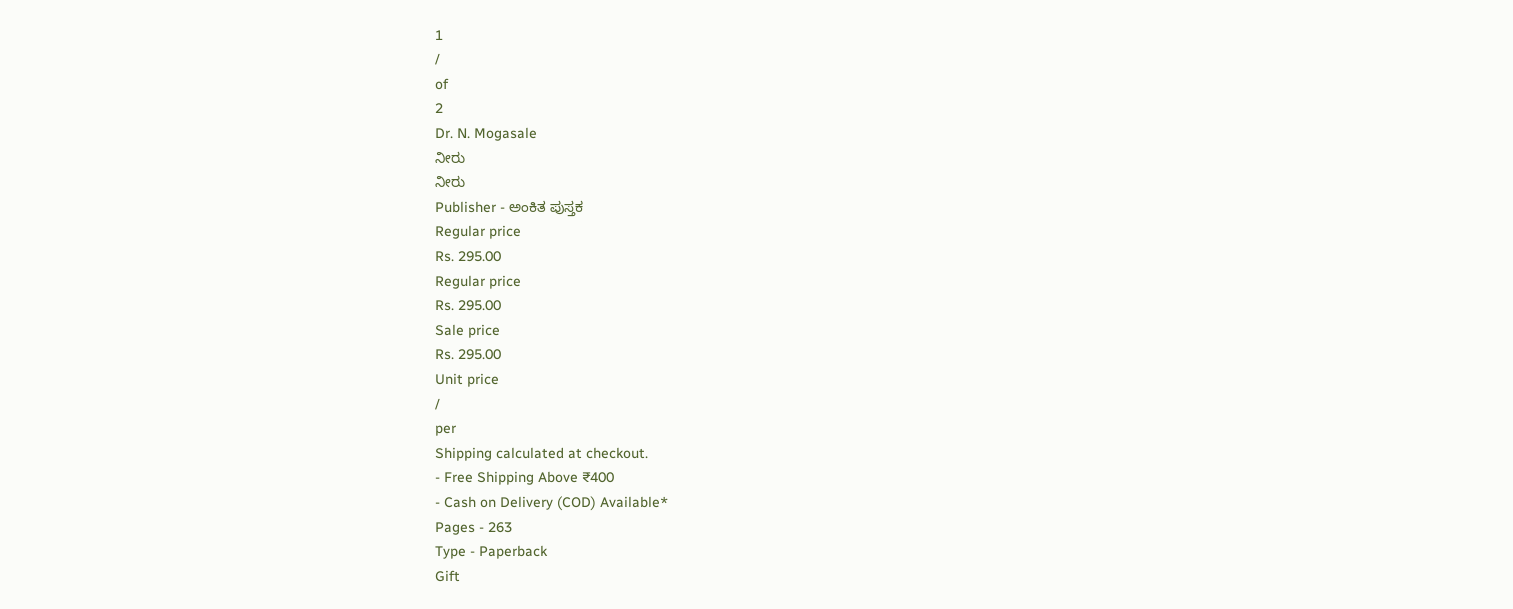1
/
of
2
Dr. N. Mogasale
ನೀರು
ನೀರು
Publisher - ಅಂಕಿತ ಪುಸ್ತಕ
Regular price
Rs. 295.00
Regular price
Rs. 295.00
Sale price
Rs. 295.00
Unit price
/
per
Shipping calculated at checkout.
- Free Shipping Above ₹400
- Cash on Delivery (COD) Available*
Pages - 263
Type - Paperback
Gift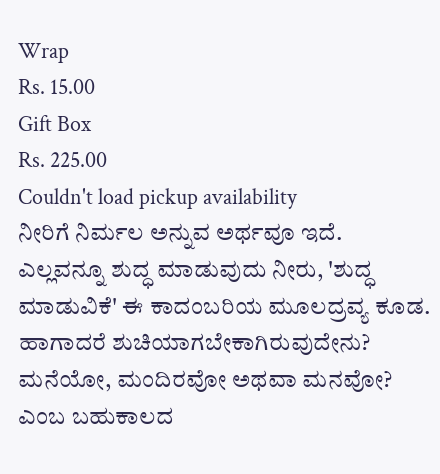Wrap
Rs. 15.00
Gift Box
Rs. 225.00
Couldn't load pickup availability
ನೀರಿಗೆ ನಿರ್ಮಲ ಅನ್ನುವ ಅರ್ಥವೂ ಇದೆ. ಎಲ್ಲವನ್ನೂ ಶುದ್ಧ ಮಾಡುವುದು ನೀರು, 'ಶುದ್ಧ ಮಾಡುವಿಕೆ' ಈ ಕಾದಂಬರಿಯ ಮೂಲದ್ರವ್ಯ ಕೂಡ. ಹಾಗಾದರೆ ಶುಚಿಯಾಗಬೇಕಾಗಿರುವುದೇನು? ಮನೆಯೋ, ಮಂದಿರವೋ ಅಥವಾ ಮನವೋ? ಎಂಬ ಬಹುಕಾಲದ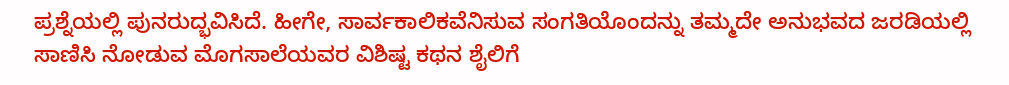ಪ್ರಶ್ನೆಯಲ್ಲಿ ಪುನರುದ್ಭವಿಸಿದೆ. ಹೀಗೇ, ಸಾರ್ವಕಾಲಿಕವೆನಿಸುವ ಸಂಗತಿಯೊಂದನ್ನು ತಮ್ಮದೇ ಅನುಭವದ ಜರಡಿಯಲ್ಲಿ ಸಾಣಿಸಿ ನೋಡುವ ಮೊಗಸಾಲೆಯವರ ವಿಶಿಷ್ಟ ಕಥನ ಶೈಲಿಗೆ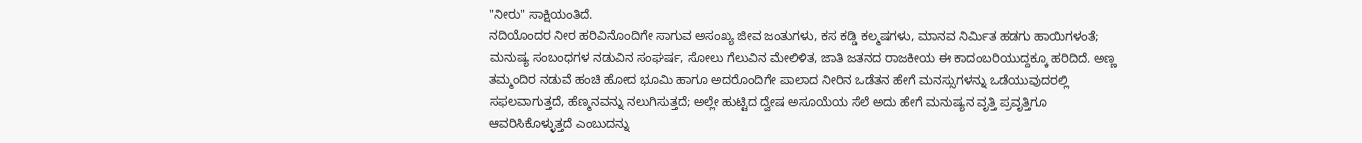"ನೀರು" ಸಾಕ್ಷಿಯಂತಿದೆ.
ನದಿಯೊಂದರ ನೀರ ಹರಿವಿನೊಂದಿಗೇ ಸಾಗುವ ಅಸಂಖ್ಯ ಜೀವ ಜಂತುಗಳು, ಕಸ ಕಡ್ಡಿ ಕಲ್ಮಷಗಳು, ಮಾನವ ನಿರ್ಮಿತ ಹಡಗು ಹಾಯಿಗಳಂತೆ; ಮನುಷ್ಯ ಸಂಬಂಧಗಳ ನಡುವಿನ ಸಂಘರ್ಷ, ಸೋಲು ಗೆಲುವಿನ ಮೇಲಿಳಿತ, ಜಾತಿ ಜತನದ ರಾಜಕೀಯ ಈ ಕಾದಂಬರಿಯುದ್ದಕ್ಕೂ ಹರಿದಿದೆ. ಅಣ್ಣ ತಮ್ಮಂದಿರ ನಡುವೆ ಹಂಚಿ ಹೋದ ಭೂಮಿ ಹಾಗೂ ಅದರೊಂದಿಗೇ ಪಾಲಾದ ನೀರಿನ ಒಡೆತನ ಹೇಗೆ ಮನಸ್ಸುಗಳನ್ನು ಒಡೆಯುವುದರಲ್ಲಿ ಸಫಲವಾಗುತ್ತದೆ, ಹೆಣ್ಮನವನ್ನು ನಲುಗಿಸುತ್ತದೆ; ಅಲ್ಲೇ ಹುಟ್ಟಿದ ದ್ವೇಷ ಅಸೂಯೆಯ ಸೆಲೆ ಅದು ಹೇಗೆ ಮನುಷ್ಯನ ವೃತ್ತಿ ಪ್ರವೃತ್ತಿಗೂ ಆವರಿಸಿಕೊಳ್ಳುತ್ತದೆ ಎಂಬುದನ್ನು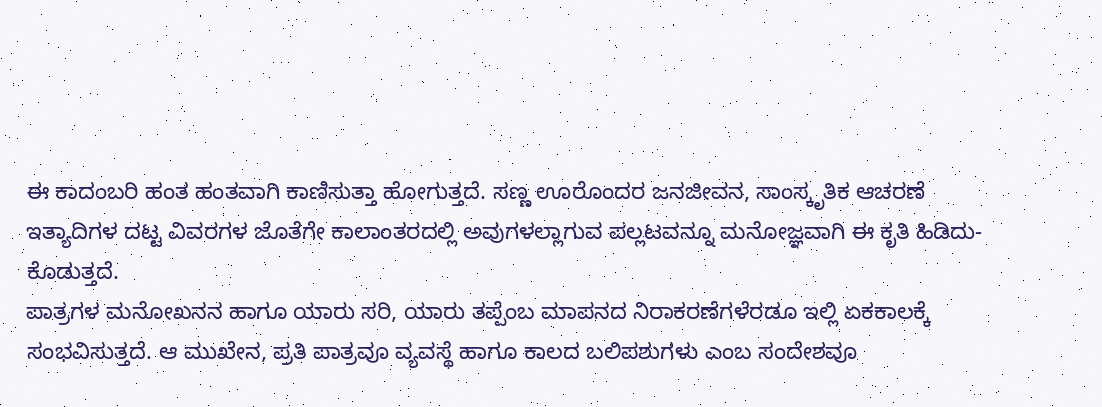ಈ ಕಾದಂಬರಿ ಹಂತ ಹಂತವಾಗಿ ಕಾಣಿಸುತ್ತಾ ಹೋಗುತ್ತದೆ. ಸಣ್ಣ ಊರೊಂದರ ಜನಜೀವನ, ಸಾಂಸ್ಕೃತಿಕ ಆಚರಣೆ ಇತ್ಯಾದಿಗಳ ದಟ್ಟ ವಿವರಗಳ ಜೊತೆಗೇ ಕಾಲಾಂತರದಲ್ಲಿ ಅವುಗಳಲ್ಲಾಗುವ ಪಲ್ಲಟವನ್ನೂ ಮನೋಜ್ಞವಾಗಿ ಈ ಕೃತಿ ಹಿಡಿದು- ಕೊಡುತ್ತದೆ.
ಪಾತ್ರಗಳ ಮನೋಖನನ ಹಾಗೂ ಯಾರು ಸರಿ, ಯಾರು ತಪ್ಪೆಂಬ ಮಾಪನದ ನಿರಾಕರಣೆಗಳೆರಡೂ ಇಲ್ಲಿ ಏಕಕಾಲಕ್ಕೆ ಸಂಭವಿಸುತ್ತದೆ. ಆ ಮುಖೇನ, ಪ್ರತಿ ಪಾತ್ರವೂ ವ್ಯವಸ್ಥೆ ಹಾಗೂ ಕಾಲದ ಬಲಿಪಶುಗಳು ಎಂಬ ಸಂದೇಶವೂ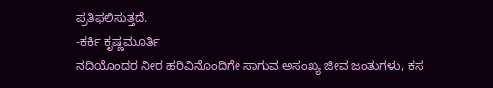ಪ್ರತಿಫಲಿಸುತ್ತದೆ.
-ಕರ್ಕಿ ಕೃಷ್ಣಮೂರ್ತಿ
ನದಿಯೊಂದರ ನೀರ ಹರಿವಿನೊಂದಿಗೇ ಸಾಗುವ ಅಸಂಖ್ಯ ಜೀವ ಜಂತುಗಳು, ಕಸ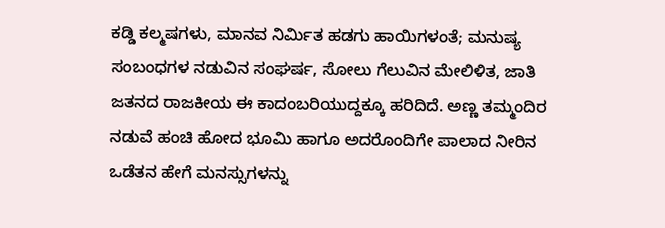ಕಡ್ಡಿ ಕಲ್ಮಷಗಳು, ಮಾನವ ನಿರ್ಮಿತ ಹಡಗು ಹಾಯಿಗಳಂತೆ; ಮನುಷ್ಯ ಸಂಬಂಧಗಳ ನಡುವಿನ ಸಂಘರ್ಷ, ಸೋಲು ಗೆಲುವಿನ ಮೇಲಿಳಿತ, ಜಾತಿ ಜತನದ ರಾಜಕೀಯ ಈ ಕಾದಂಬರಿಯುದ್ದಕ್ಕೂ ಹರಿದಿದೆ. ಅಣ್ಣ ತಮ್ಮಂದಿರ ನಡುವೆ ಹಂಚಿ ಹೋದ ಭೂಮಿ ಹಾಗೂ ಅದರೊಂದಿಗೇ ಪಾಲಾದ ನೀರಿನ ಒಡೆತನ ಹೇಗೆ ಮನಸ್ಸುಗಳನ್ನು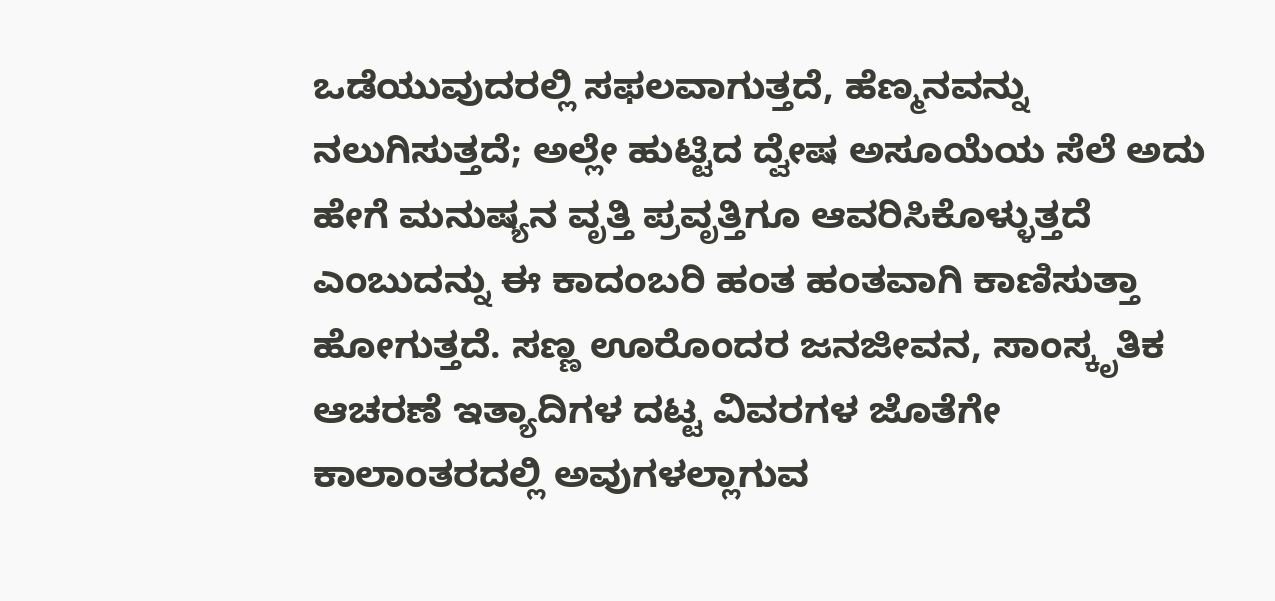ಒಡೆಯುವುದರಲ್ಲಿ ಸಫಲವಾಗುತ್ತದೆ, ಹೆಣ್ಮನವನ್ನು ನಲುಗಿಸುತ್ತದೆ; ಅಲ್ಲೇ ಹುಟ್ಟಿದ ದ್ವೇಷ ಅಸೂಯೆಯ ಸೆಲೆ ಅದು ಹೇಗೆ ಮನುಷ್ಯನ ವೃತ್ತಿ ಪ್ರವೃತ್ತಿಗೂ ಆವರಿಸಿಕೊಳ್ಳುತ್ತದೆ ಎಂಬುದನ್ನು ಈ ಕಾದಂಬರಿ ಹಂತ ಹಂತವಾಗಿ ಕಾಣಿಸುತ್ತಾ ಹೋಗುತ್ತದೆ. ಸಣ್ಣ ಊರೊಂದರ ಜನಜೀವನ, ಸಾಂಸ್ಕೃತಿಕ ಆಚರಣೆ ಇತ್ಯಾದಿಗಳ ದಟ್ಟ ವಿವರಗಳ ಜೊತೆಗೇ ಕಾಲಾಂತರದಲ್ಲಿ ಅವುಗಳಲ್ಲಾಗುವ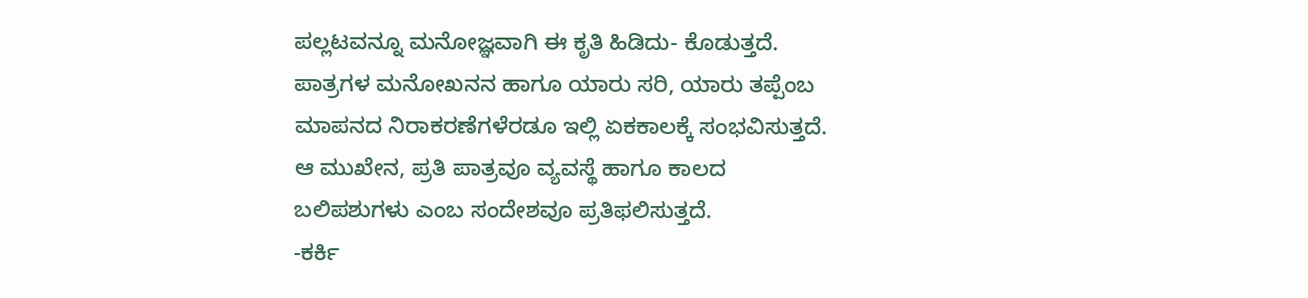ಪಲ್ಲಟವನ್ನೂ ಮನೋಜ್ಞವಾಗಿ ಈ ಕೃತಿ ಹಿಡಿದು- ಕೊಡುತ್ತದೆ.
ಪಾತ್ರಗಳ ಮನೋಖನನ ಹಾಗೂ ಯಾರು ಸರಿ, ಯಾರು ತಪ್ಪೆಂಬ ಮಾಪನದ ನಿರಾಕರಣೆಗಳೆರಡೂ ಇಲ್ಲಿ ಏಕಕಾಲಕ್ಕೆ ಸಂಭವಿಸುತ್ತದೆ. ಆ ಮುಖೇನ, ಪ್ರತಿ ಪಾತ್ರವೂ ವ್ಯವಸ್ಥೆ ಹಾಗೂ ಕಾಲದ ಬಲಿಪಶುಗಳು ಎಂಬ ಸಂದೇಶವೂ ಪ್ರತಿಫಲಿಸುತ್ತದೆ.
-ಕರ್ಕಿ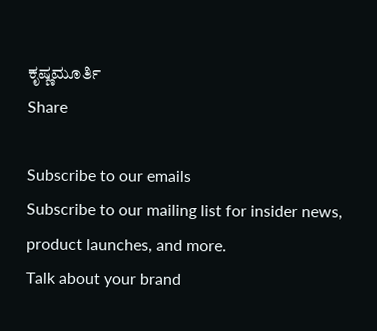ಕೃಷ್ಣಮೂರ್ತಿ
Share

Subscribe to our emails
Subscribe to our mailing list for insider news, product launches, and more.
Talk about your brand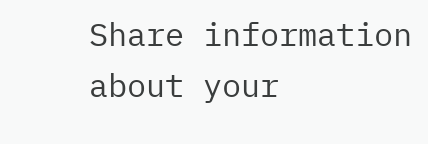Share information about your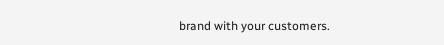brand with your customers.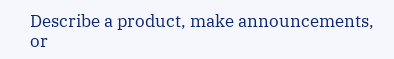Describe a product, make announcements, or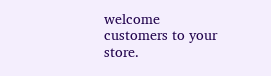welcome customers to your store.